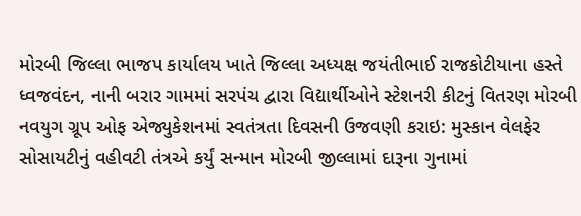મોરબી જિલ્લા ભાજપ કાર્યાલય ખાતે જિલ્લા અધ્યક્ષ જયંતીભાઈ રાજકોટીયાના હસ્તે ધ્વજવંદન, નાની બરાર ગામમાં સરપંચ દ્વારા વિદ્યાર્થીઓને સ્ટેશનરી કીટનું વિતરણ મોરબી નવયુગ ગ્રૂપ ઓફ એજ્યુકેશનમાં સ્વતંત્રતા દિવસની ઉજવણી કરાઇ: મુસ્કાન વેલફેર સોસાયટીનું વહીવટી તંત્રએ કર્યું સન્માન મોરબી જીલ્લામાં દારૂના ગુનામાં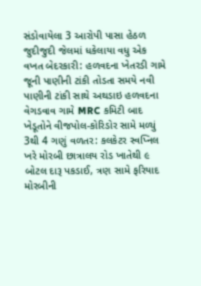સંડોવાયેલા 3 આરોપી પાસા હેઠળ જુદીજુદી જેલમાં ધકેલાયા વધુ એક વખત બેદરકારી: હળવદના ખેતરડી ગામે જૂની પાણીની ટાંકી તોડતા સમયે નવી પાણીની ટાંકી સાથે અથડાઇ હળવદના વેગડવાવ ગામે MRC કમિટી બાદ ખેડૂતોને વીજપોલ-કોરિડોર સામે મળ્યું 3થી 4 ગણું વળતર: કલકેટર સ્વપ્નિલ ખરે મોરબી છાત્રાલય રોડ ખાતેથી ૯ બોટલ દારૂ પકડાઈ, ત્રણ સામે ફરિયાદ મોરબીની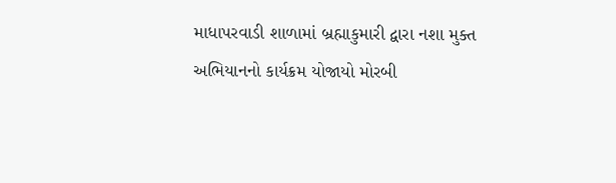માધાપરવાડી શાળામાં બ્રહ્માકુમારી દ્વારા નશા મુક્ત અભિયાનનો કાર્યક્રમ યોજાયો મોરબી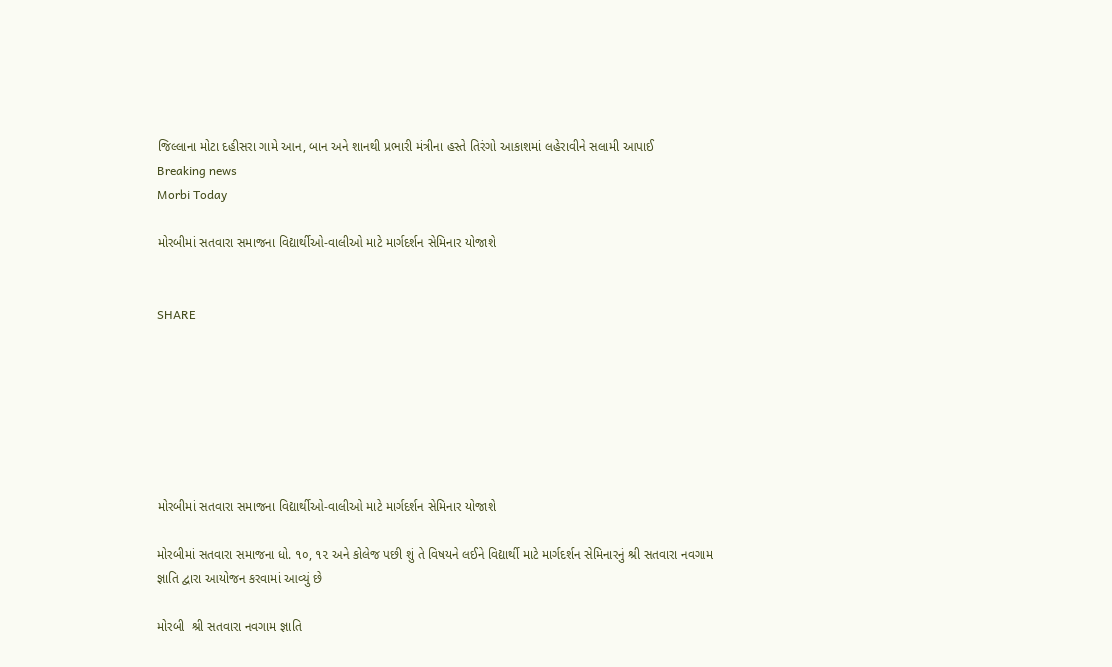જિલ્લાના મોટા દહીસરા ગામે આન, બાન અને શાનથી પ્રભારી મંત્રીના હસ્તે તિરંગો આકાશમાં લહેરાવીને સલામી આપાઈ
Breaking news
Morbi Today

મોરબીમાં સતવારા સમાજના વિદ્યાર્થીઓ-વાલીઓ માટે માર્ગદર્શન સેમિનાર યોજાશે


SHARE







મોરબીમાં સતવારા સમાજના વિદ્યાર્થીઓ-વાલીઓ માટે માર્ગદર્શન સેમિનાર યોજાશે

મોરબીમાં સતવારા સમાજના ધો. ૧૦, ૧૨ અને કોલેજ પછી શું તે વિષયને લઈને વિદ્યાર્થી માટે માર્ગદર્શન સેમિનારનું શ્રી સતવારા નવગામ જ્ઞાતિ દ્વારા આયોજન કરવામાં આવ્યું છે

મોરબી  શ્રી સતવારા નવગામ જ્ઞાતિ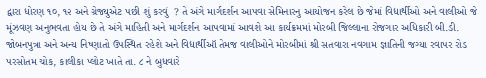દ્વારા ધોરણ ૧૦, ૧૨ અને ગ્રેજ્યુએટ પછી શું કરવું  ? તે અંગે માર્ગદર્શન આપવા સેમિનારનુ આયોજન કરેલ છે જેમાં વિદ્યાર્થીઓ અને વાલીઓ જે મૂંઝવણ અનુભવતા હોય છે તે અંગે માહિતી અને માર્ગદર્શન આપવામાં આવશે આ કાર્યક્રમમાં મોરબી જિલ્લાના રોજગાર અધિકારી બી.ડી. જોબનપુત્રા અને અન્ય નિષ્ણાતો ઉપસ્થિત રહેશે અને વિદ્યાર્થીઑ તેમજ વાલીઓને મોરબીમાં શ્રી સતવારા નવગામ જ્ઞાતિની જગ્યા રવાપર રોડ પરસોતમ ચોક, કાલીકા પ્લોટ ખાતે તા. ૮ ને બુધવારે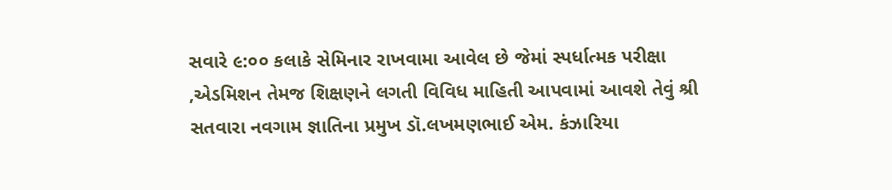સવારે ૯:૦૦ કલાકે સેમિનાર રાખવામા આવેલ છે જેમાં સ્પર્ધાત્મક પરીક્ષા ,એડમિશન તેમજ શિક્ષણને લગતી વિવિધ માહિતી આપવામાં આવશે તેવું શ્રી સતવારા નવગામ જ્ઞાતિના પ્રમુખ ડૉ.લખમણભાઈ એમ. કંઝારિયા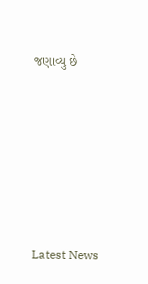જણાવ્યુ છે






Latest News